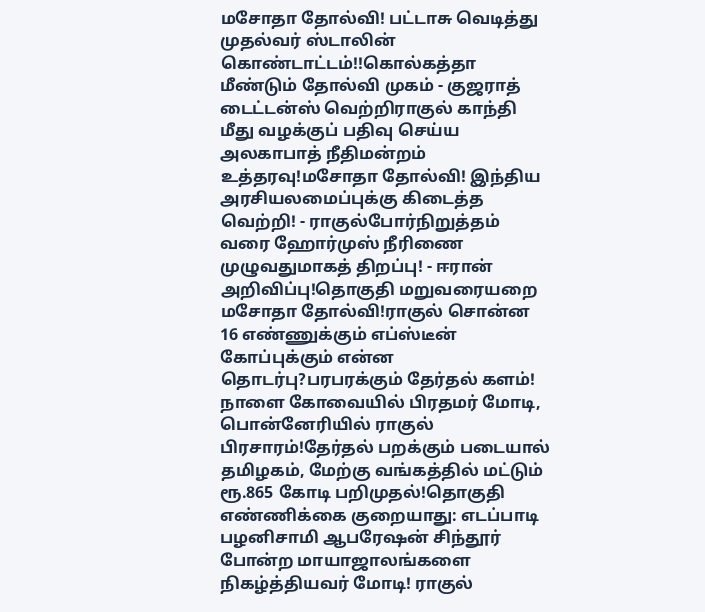மசோதா தோல்வி! பட்டாசு வெடித்து முதல்வர் ஸ்டாலின் கொண்டாட்டம்!!கொல்கத்தா மீண்டும் தோல்வி முகம் - குஜராத் டைட்டன்ஸ் வெற்றிராகுல் காந்தி மீது வழக்குப் பதிவு செய்ய அலகாபாத் நீதிமன்றம் உத்தரவு!மசோதா தோல்வி! இந்திய அரசியலமைப்புக்கு கிடைத்த வெற்றி! - ராகுல்போர்நிறுத்தம் வரை ஹோர்முஸ் நீரிணை முழுவதுமாகத் திறப்பு! - ஈரான் அறிவிப்பு!தொகுதி மறுவரையறை மசோதா தோல்வி!ராகுல் சொன்ன 16 எண்ணுக்கும் எப்ஸ்டீன் கோப்புக்கும் என்ன தொடர்பு?பரபரக்கும் தேர்தல் களம்! நாளை கோவையில் பிரதமர் மோடி, பொன்னேரியில் ராகுல் பிரசாரம்!தேர்தல் பறக்கும் படையால் தமிழகம், மேற்கு வங்கத்தில் மட்டும் ரூ.865 கோடி பறிமுதல்!தொகுதி எண்ணிக்கை குறையாது: எடப்பாடி பழனிசாமி ஆபரேஷன் சிந்தூர் போன்ற மாயாஜாலங்களை நிகழ்த்தியவர் மோடி! ராகுல்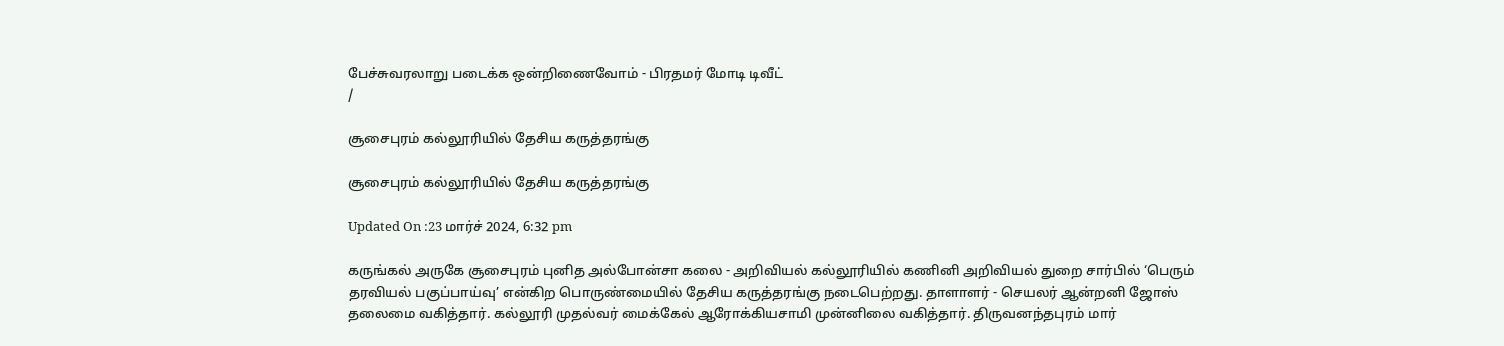பேச்சுவரலாறு படைக்க ஒன்றிணைவோம் - பிரதமர் மோடி டிவீட்
/

சூசைபுரம் கல்லூரியில் தேசிய கருத்தரங்கு

சூசைபுரம் கல்லூரியில் தேசிய கருத்தரங்கு

Updated On :23 மார்ச் 2024, 6:32 pm

கருங்கல் அருகே சூசைபுரம் புனித அல்போன்சா கலை - அறிவியல் கல்லூரியில் கணினி அறிவியல் துறை சார்பில் ‘பெரும் தரவியல் பகுப்பாய்வு’ என்கிற பொருண்மையில் தேசிய கருத்தரங்கு நடைபெற்றது. தாளாளர் - செயலர் ஆன்றனி ஜோஸ் தலைமை வகித்தார். கல்லூரி முதல்வர் மைக்கேல் ஆரோக்கியசாமி முன்னிலை வகித்தார். திருவனந்தபுரம் மார்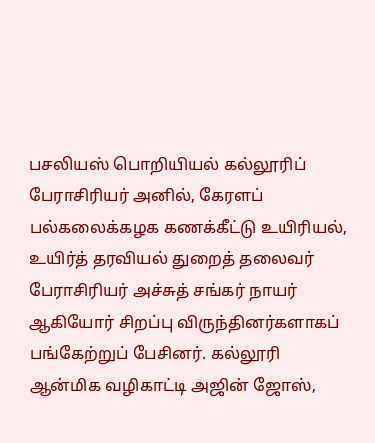பசலியஸ் பொறியியல் கல்லூரிப் பேராசிரியர் அனில், கேரளப் பல்கலைக்கழக கணக்கீட்டு உயிரியல், உயிர்த் தரவியல் துறைத் தலைவர் பேராசிரியர் அச்சுத் சங்கர் நாயர் ஆகியோர் சிறப்பு விருந்தினர்களாகப் பங்கேற்றுப் பேசினர். கல்லூரி ஆன்மிக வழிகாட்டி அஜின் ஜோஸ்,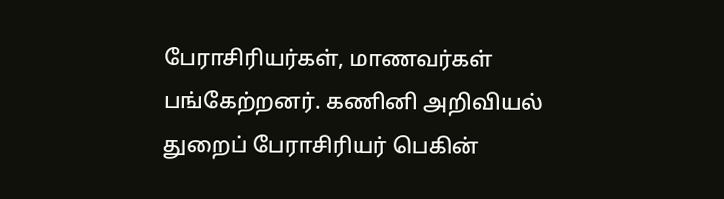பேராசிரியர்கள், மாணவர்கள் பங்கேற்றனர். கணினி அறிவியல் துறைப் பேராசிரியர் பெகின்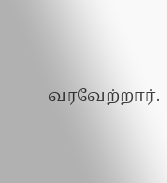வரவேற்றார்.